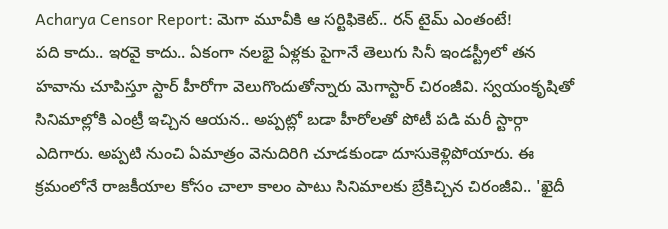Acharya Censor Report: మెగా మూవీకి ఆ సర్టిఫికెట్.. రన్ టైమ్ ఎంతంటే!
పది కాదు.. ఇరవై కాదు.. ఏకంగా నలభై ఏళ్లకు పైగానే తెలుగు సినీ ఇండస్ట్రీలో తన హవాను చూపిస్తూ స్టార్ హీరోగా వెలుగొందుతోన్నారు మెగాస్టార్ చిరంజీవి. స్వయంకృషితో సినిమాల్లోకి ఎంట్రీ ఇచ్చిన ఆయన.. అప్పట్లో బడా హీరోలతో పోటీ పడి మరీ స్టార్గా ఎదిగారు. అప్పటి నుంచి ఏమాత్రం వెనుదిరిగి చూడకుండా దూసుకెళ్లిపోయారు. ఈ క్రమంలోనే రాజకీయాల కోసం చాలా కాలం పాటు సినిమాలకు బ్రేకిచ్చిన చిరంజీవి.. 'ఖైదీ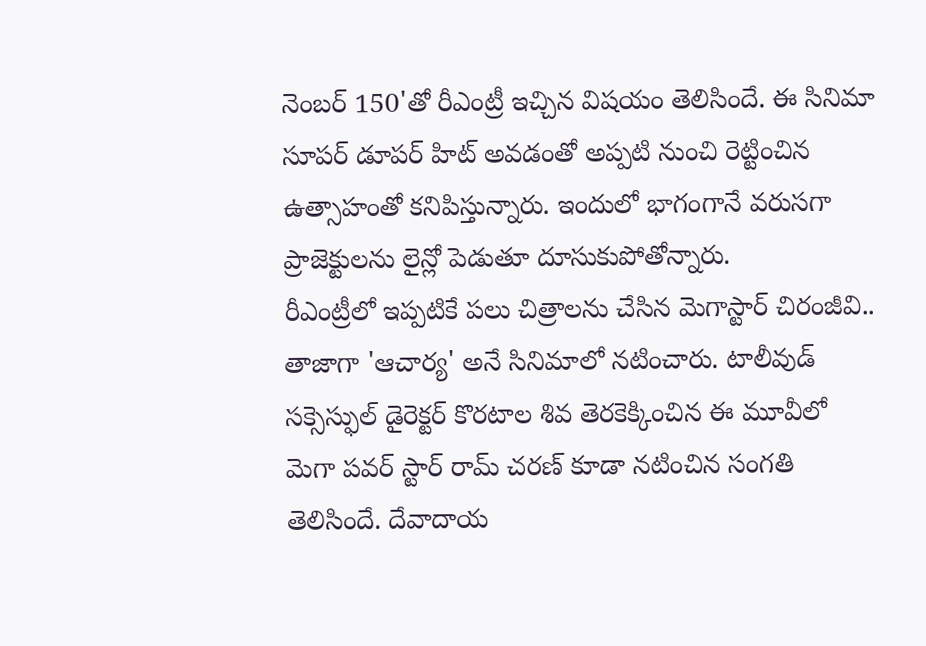నెంబర్ 150'తో రీఎంట్రీ ఇచ్చిన విషయం తెలిసిందే. ఈ సినిమా సూపర్ డూపర్ హిట్ అవడంతో అప్పటి నుంచి రెట్టించిన ఉత్సాహంతో కనిపిస్తున్నారు. ఇందులో భాగంగానే వరుసగా ప్రాజెక్టులను లైన్లో పెడుతూ దూసుకుపోతోన్నారు.
రీఎంట్రీలో ఇప్పటికే పలు చిత్రాలను చేసిన మెగాస్టార్ చిరంజీవి.. తాజాగా 'ఆచార్య' అనే సినిమాలో నటించారు. టాలీవుడ్ సక్సెస్ఫుల్ డైరెక్టర్ కొరటాల శివ తెరకెక్కించిన ఈ మూవీలో మెగా పవర్ స్టార్ రామ్ చరణ్ కూడా నటించిన సంగతి తెలిసిందే. దేవాదాయ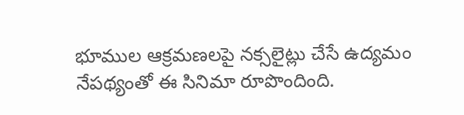భూముల ఆక్రమణలపై నక్సలైట్లు చేసే ఉద్యమం నేపథ్యంతో ఈ సినిమా రూపొందింది.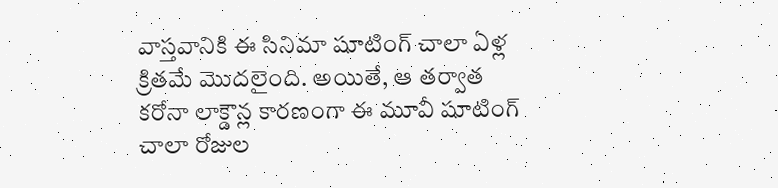వాస్తవానికి ఈ సినిమా షూటింగ్ చాలా ఏళ్ల క్రితమే మొదలైంది. అయితే, ఆ తర్వాత కరోనా లాక్డౌన్ల కారణంగా ఈ మూవీ షూటింగ్ చాలా రోజుల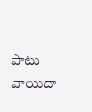పాటు వాయిదా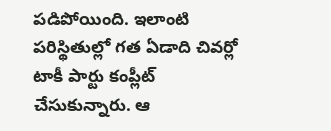పడిపోయింది. ఇలాంటి పరిస్థితుల్లో గత ఏడాది చివర్లో టాకీ పార్టు కంప్లీట్ చేసుకున్నారు. ఆ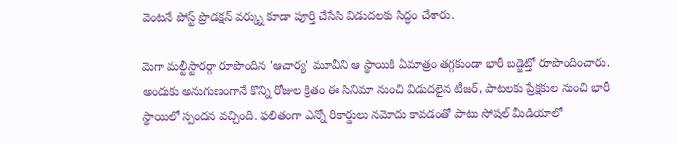వెంటనే పోస్ట్ ప్రొడక్షన్ వర్క్ను కూడా పూర్తి చేసేసి విడుదలకు సిద్ధం చేశారు.

మెగా మల్టీస్టారర్గా రూపొందిన 'ఆచార్య' మూవీని ఆ స్థాయికి ఏమాత్రం తగ్గకుండా భారీ బడ్జెట్తో రూపొందించారు. అందుకు అనుగుణంగానే కొన్ని రోజుల క్రితం ఈ సినిమా నుంచి విడుదలైన టీజర్, పాటలకు ప్రేక్షకుల నుంచి భారీ స్థాయిలో స్పందన వచ్చింది. ఫలితంగా ఎన్నో రికార్డులు నమోదు కావడంతో పాటు సోషల్ మీడియాలో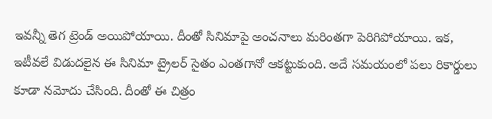ఇవన్నీ తెగ ట్రెండ్ అయిపోయాయి. దీంతో సినిమాపై అంచనాలు మరింతగా పెరిగిపోయాయి. ఇక, ఇటీవలే విడుదలైన ఈ సినిమా ట్రైలర్ సైతం ఎంతగానో ఆకట్టుకుంది. అదే సమయంలో పలు రికార్డులు కూడా నమోదు చేసింది. దీంతో ఈ చిత్రం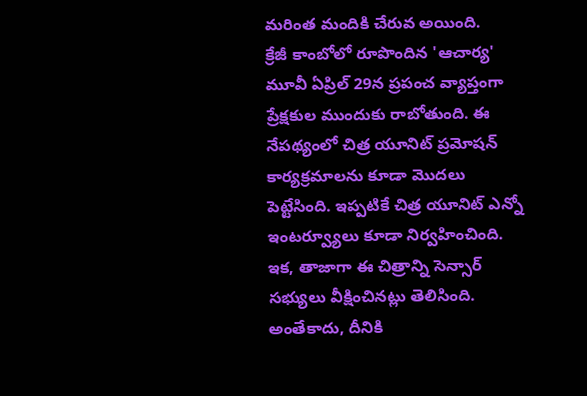మరింత మందికి చేరువ అయింది.
క్రేజీ కాంబోలో రూపొందిన 'ఆచార్య' మూవీ ఏప్రిల్ 29న ప్రపంచ వ్యాప్తంగా ప్రేక్షకుల ముందుకు రాబోతుంది. ఈ నేపథ్యంలో చిత్ర యూనిట్ ప్రమోషన్ కార్యక్రమాలను కూడా మొదలు పెట్టేసింది. ఇప్పటికే చిత్ర యూనిట్ ఎన్నో ఇంటర్వ్యూలు కూడా నిర్వహించింది. ఇక, తాజాగా ఈ చిత్రాన్ని సెన్సార్ సభ్యులు వీక్షించినట్లు తెలిసింది. అంతేకాదు, దీనికి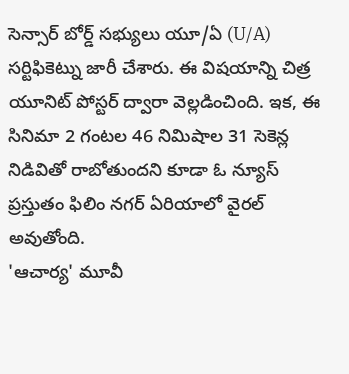సెన్సార్ బోర్డ్ సభ్యులు యూ/ఏ (U/A) సర్టిఫికెట్ను జారీ చేశారు. ఈ విషయాన్ని చిత్ర యూనిట్ పోస్టర్ ద్వారా వెల్లడించింది. ఇక, ఈ సినిమా 2 గంటల 46 నిమిషాల 31 సెకెన్ల నిడివితో రాబోతుందని కూడా ఓ న్యూస్ ప్రస్తుతం ఫిలిం నగర్ ఏరియాలో వైరల్ అవుతోంది.
'ఆచార్య' మూవీ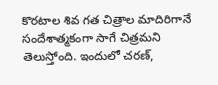కొరటాల శివ గత చిత్రాల మాదిరిగానే సందేశాత్మకంగా సాగే చిత్రమని తెలుస్తోంది. ఇందులో చరణ్,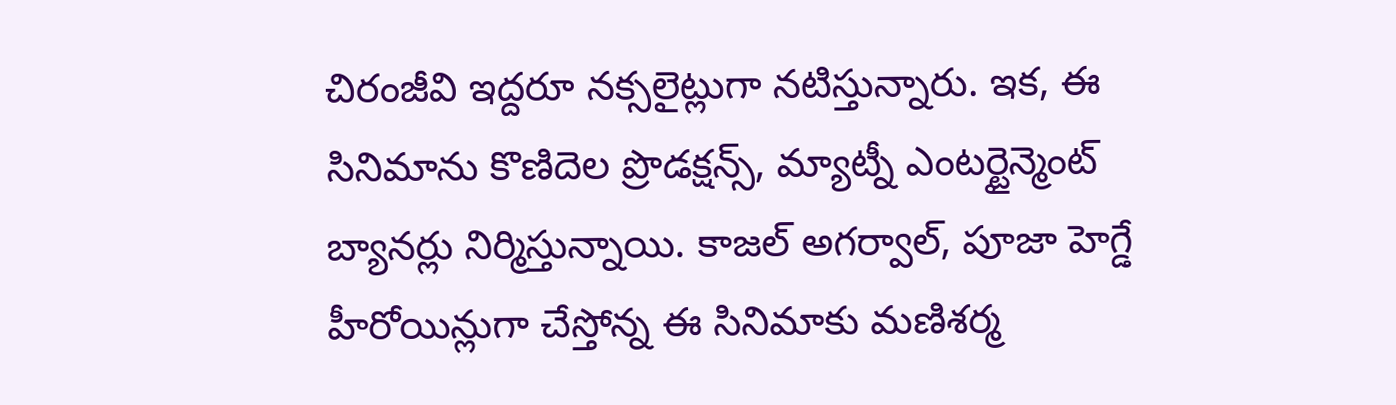చిరంజీవి ఇద్దరూ నక్సలైట్లుగా నటిస్తున్నారు. ఇక, ఈ సినిమాను కొణిదెల ప్రొడక్షన్స్, మ్యాట్నీ ఎంటర్టైన్మెంట్ బ్యానర్లు నిర్మిస్తున్నాయి. కాజల్ అగర్వాల్, పూజా హెగ్డే హీరోయిన్లుగా చేస్తోన్న ఈ సినిమాకు మణిశర్మ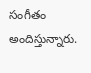సంగీతం అందిస్తున్నారు.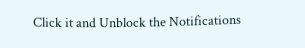Click it and Unblock the Notifications